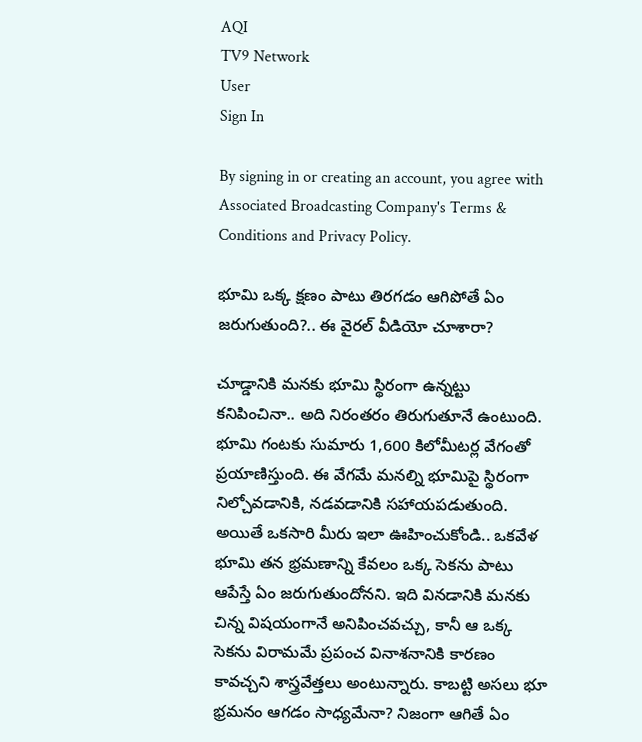AQI
TV9 Network
User
Sign In

By signing in or creating an account, you agree with Associated Broadcasting Company's Terms & Conditions and Privacy Policy.

భూమి ఒక్క క్షణం పాటు తిరగడం ఆగిపోతే ఏం జరుగుతుంది?.. ఈ వైరల్ వీడియో చూశారా?

చూడ్డానికి మనకు భూమి స్థిరంగా ఉన్నట్టు కనిపించినా.. అది నిరంతరం తిరుగుతూనే ఉంటుంది. భూమి గంటకు సుమారు 1,600 కిలోమీటర్ల వేగంతో ప్రయాణిస్తుంది. ఈ వేగమే మనల్ని భూమిపై స్థిరంగా నిల్చోవడానికి, నడవడానికి సహాయపడుతుంది. అయితే ఒకసారి మీరు ఇలా ఊహించుకోండి.. ఒకవేళ భూమి తన భ్రమణాన్ని కేవలం ఒక్క సెకను పాటు ఆపేస్తే ఏం జరుగుతుందోనని. ఇది వినడానికి మనకు చిన్న విషయంగానే అనిపించవచ్చు, కానీ ఆ ఒక్క సెకను విరామమే ప్రపంచ వినాశనానికి కారణం కావచ్చని శాస్త్రవేత్తలు అంటున్నారు. కాబట్టి అసలు భూ భ్రమనం ఆగడం సాధ్యమేనా? నిజంగా ఆగితే ఏం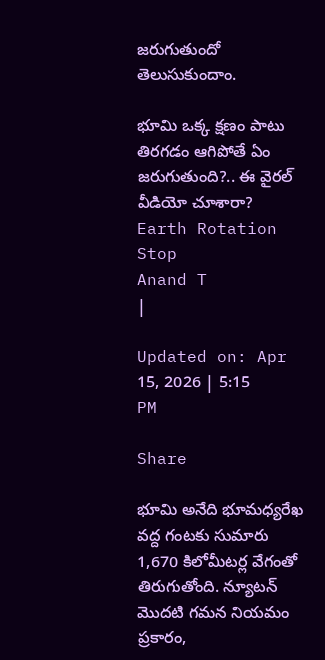జరుగుతుందో తెలుసుకుందాం.

భూమి ఒక్క క్షణం పాటు తిరగడం ఆగిపోతే ఏం జరుగుతుంది?.. ఈ వైరల్ వీడియో చూశారా?
Earth Rotation Stop
Anand T
|

Updated on: Apr 15, 2026 | 5:15 PM

Share

భూమి అనేది భూమధ్యరేఖ వద్ద గంటకు సుమారు 1,670 కిలోమీటర్ల వేగంతో తిరుగుతోంది. న్యూటన్ మొదటి గమన నియమం ప్రకారం,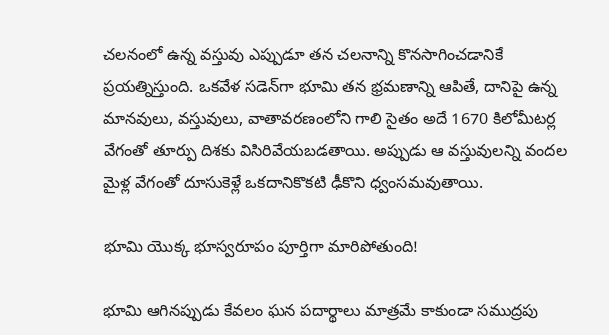చలనంలో ఉన్న వస్తువు ఎప్పుడూ తన చలనాన్ని కొనసాగించడానికే ప్రయత్నిస్తుంది. ఒకవేళ సడెన్‌గా భూమి తన భ్రమణాన్ని ఆపితే, దానిపై ఉన్న మానవులు, వస్తువులు, వాతావరణంలోని గాలి సైతం అదే 1670 కిలోమీటర్ల వేగంతో తూర్పు దిశకు విసిరివేయబడతాయి. అప్పుడు ఆ వస్తువులన్ని వందల మైళ్ల వేగంతో దూసుకెళ్లే ఒకదానికొకటి ఢీకొని ధ్వంసమవుతాయి.

భూమి యొక్క భూస్వరూపం పూర్తిగా మారిపోతుంది!

భూమి ఆగినప్పుడు కేవలం ఘన పదార్థాలు మాత్రమే కాకుండా సముద్రపు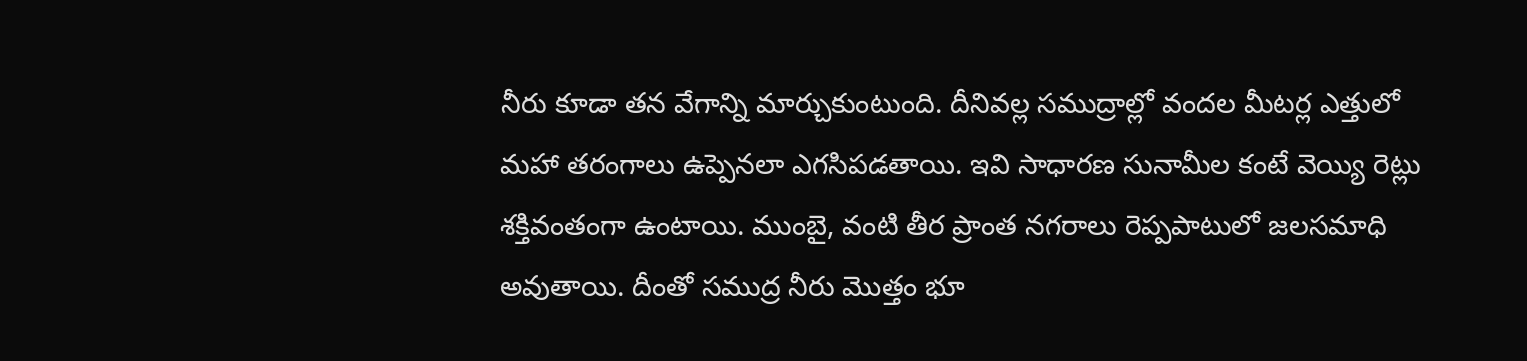నీరు కూడా తన వేగాన్ని మార్చుకుంటుంది. దీనివల్ల సముద్రాల్లో వందల మీటర్ల ఎత్తులో మహా తరంగాలు ఉప్పెనలా ఎగసిపడతాయి. ఇవి సాధారణ సునామీల కంటే వెయ్యి రెట్లు శక్తివంతంగా ఉంటాయి. ముంబై, వంటి తీర ప్రాంత నగరాలు రెప్పపాటులో జలసమాధి అవుతాయి. దీంతో సముద్ర నీరు మొత్తం భూ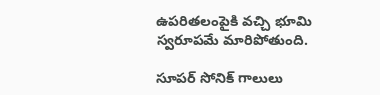ఉపరితలంపైకి వచ్చి భూమి స్వరూపమే మారిపోతుంది.

సూపర్ సోనిక్ గాలులు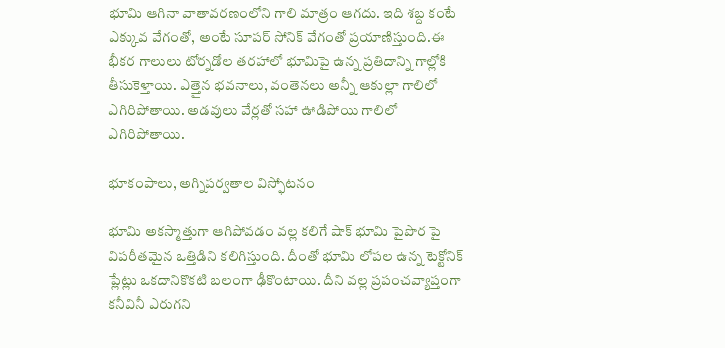భూమి ఆగినా వాతావరణంలోని గాలి మాత్రం ఆగదు. ఇది శబ్ద కంటే ఎక్కువ వేగంతో, అంటే సూపర్ సోనిక్ వేగంతో ప్రయాణిస్తుంది.ఈ భీకర గాలులు టోర్నడోల తరహాలో భూమిపై ఉన్న ప్రతిదాన్ని గాల్లోకి తీసుకెళ్తాయి. ఎత్తైన భవనాలు, వంతెనలు అన్నీ ఆకుల్లా గాలిలో ఎగిరిపోతాయి. అడవులు వేర్లతో సహా ఊడిపోయి గాలిలో ఎగిరిపోతాయి.

భూకంపాలు, అగ్నిపర్వతాల విస్ఫోటనం

భూమి అకస్మాత్తుగా ఆగిపోవడం వల్ల కలిగే షాక్ భూమి పైపొర పై విపరీతమైన ఒత్తిడిని కలిగిస్తుంది. దీంతో భూమి లోపల ఉన్న టెక్టోనిక్ ప్లేట్లు ఒకదానికొకటి బలంగా ఢీకొంటాయి. దీని వల్ల ప్రపంచవ్యాప్తంగా కనీవినీ ఎరుగని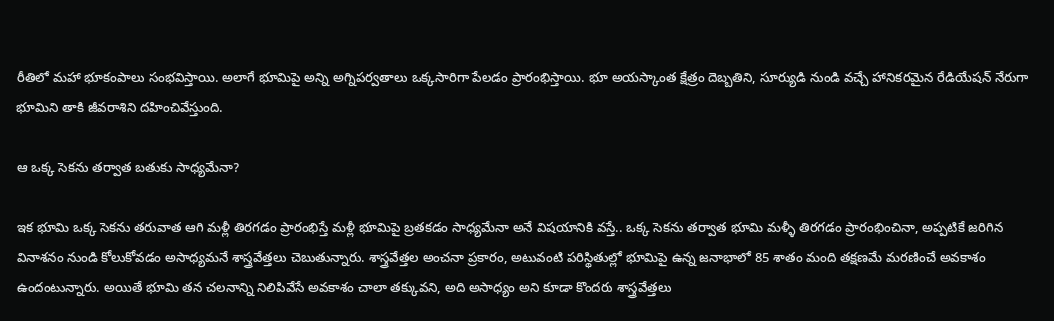రీతిలో మహా భూకంపాలు సంభవిస్తాయి. అలాగే భూమిపై అన్ని అగ్నిపర్వతాలు ఒక్కసారిగా పేలడం ప్రారంభిస్తాయి. భూ అయస్కాంత క్షేత్రం దెబ్బతిని, సూర్యుడి నుండి వచ్చే హానికరమైన రేడియేషన్ నేరుగా భూమిని తాకి జీవరాశిని దహించివేస్తుంది.

ఆ ఒక్క సెకను తర్వాత బతుకు సాధ్యమేనా?

ఇక భూమి ఒక్క సెకను తరువాత ఆగి మళ్లీ తిరగడం ప్రారంభిస్తే మళ్లీ భూమిపై బ్రతకడం సాధ్యమేనా అనే విషయానికి వస్తే.. ఒక్క సెకను తర్వాత భూమి మళ్ళీ తిరగడం ప్రారంభించినా, అప్పటికే జరిగిన వినాశనం నుండి కోలుకోవడం అసాధ్యమనే శాస్త్రవేత్తలు చెబుతున్నారు. శాస్త్రవేత్తల అంచనా ప్రకారం, అటువంటి పరిస్థితుల్లో భూమిపై ఉన్న జనాభాలో 85 శాతం మంది తక్షణమే మరణించే అవకాశం ఉందంటున్నారు. అయితే భూమి తన చలనాన్ని నిలిపివేసే అవకాశం చాలా తక్కువని, అది అసాధ్యం అని కూడా కొందరు శాస్త్రవేత్తలు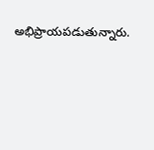అభిప్రాయపడుతున్నారు.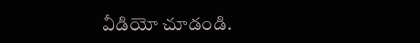వీడియో చూడండి.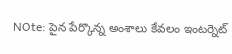NOte: పైన పేర్కొన్న అంశాలు కేవలం ఇంటర్నెట్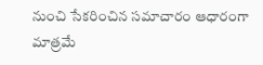నుంచి సేకరించిన సమాచారం ఆధారంగా మాత్రమే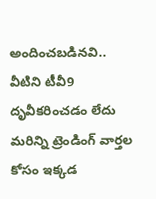అందించబడినవి.. వీటిని టీవీ9 దృవీకరించడం లేదు మరిన్ని ట్రెండింగ్ వార్తల కోసం ఇక్కడ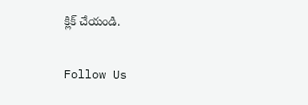క్లిక్ చేయండి.

Follow Us